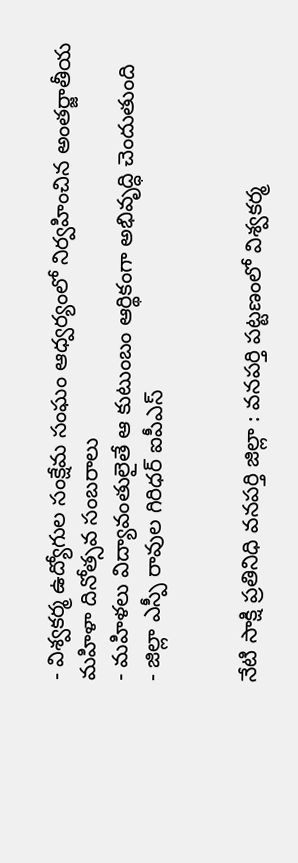- విశ్వకర్మ ఉద్యోగుల సంక్షేమ సంఘం ఆధ్వర్యంలో నిర్వహించిన అంతర్జాతీయ మహిళా దినోత్సవ సంబరాలు
- మహిళలు విద్యావంతులైతే ఆ కుటుంబం ఆర్థికంగా అభివృద్ధి చెందుతుంది
- జిల్లా ఎస్పీ రావుల గిరిధర్ ఐపీఎస్


నేటి సాక్షి ప్రతినిధి వనపర్తి జిల్లా : వనపర్తి పట్టణంలో విశ్వకర్మ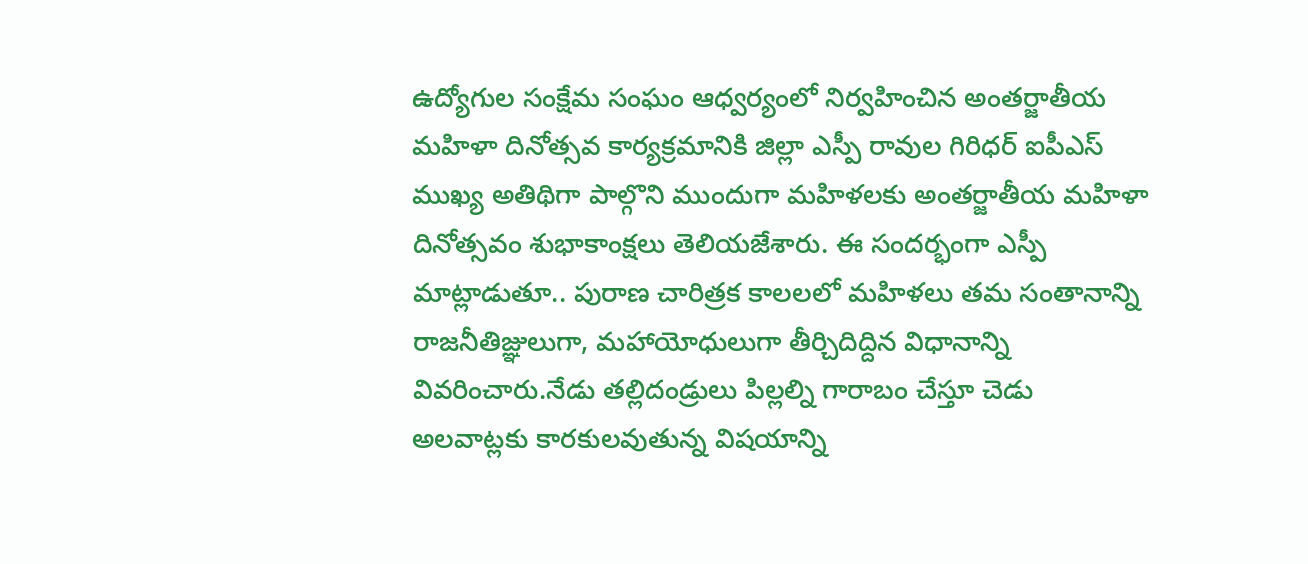ఉద్యోగుల సంక్షేమ సంఘం ఆధ్వర్యంలో నిర్వహించిన అంతర్జాతీయ మహిళా దినోత్సవ కార్యక్రమానికి జిల్లా ఎస్పీ రావుల గిరిధర్ ఐపీఎస్ ముఖ్య అతిథిగా పాల్గొని ముందుగా మహిళలకు అంతర్జాతీయ మహిళా దినోత్సవం శుభాకాంక్షలు తెలియజేశారు. ఈ సందర్భంగా ఎస్పీ మాట్లాడుతూ.. పురాణ చారిత్రక కాలలలో మహిళలు తమ సంతానాన్ని రాజనీతిజ్ఞులుగా, మహాయోధులుగా తీర్చిదిద్దిన విధానాన్ని వివరించారు.నేడు తల్లిదండ్రులు పిల్లల్ని గారాబం చేస్తూ చెడు అలవాట్లకు కారకులవుతున్న విషయాన్ని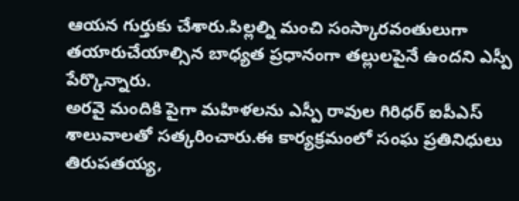ఆయన గుర్తుకు చేశారు.పిల్లల్ని మంచి సంస్కారవంతులుగా తయారుచేయాల్సిన బాధ్యత ప్రధానంగా తల్లులపైనే ఉందని ఎస్పీ పేర్కొన్నారు.
అరవై మందికి పైగా మహిళలను ఎస్పీ రావుల గిరిధర్ ఐపీఎస్ శాలువాలతో సత్కరించారు.ఈ కార్యక్రమంలో సంఘ ప్రతినిధులు తిరుపతయ్య,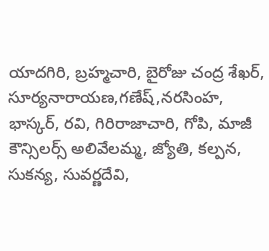యాదగిరి, బ్రహ్మచారి, బైరోజు చంద్ర శేఖర్, సూర్యనారాయణ,గణేష్,నరసింహ, భాస్కర్, రవి, గిరిరాజాచారి, గోపి, మాజీ కౌన్సిలర్స్ అలివేలమ్మ, జ్యోతి, కల్పన, సుకన్య, సువర్ణదేవి,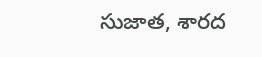సుజాత, శారద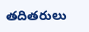తదితరులు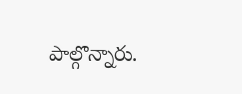పాల్గొన్నారు.